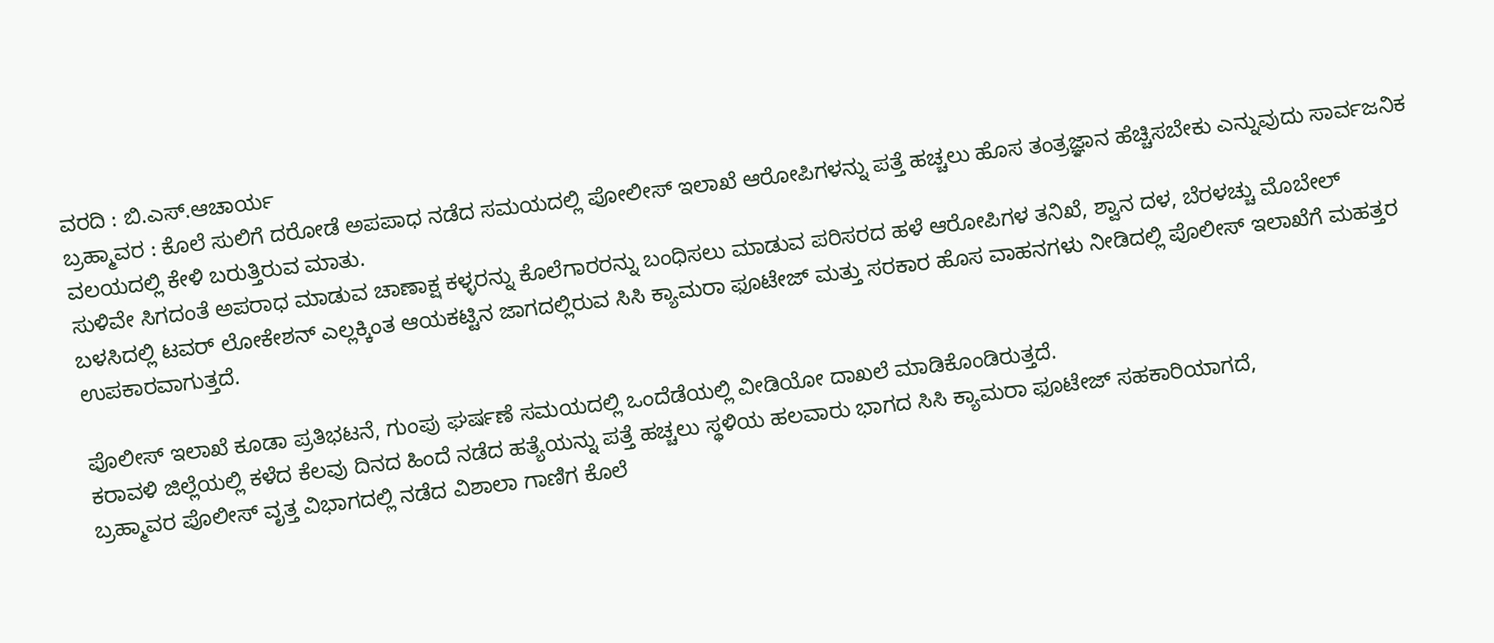ವರದಿ : ಬಿ.ಎಸ್.ಆಚಾರ್ಯ
ಬ್ರಹ್ಮಾವರ : ಕೊಲೆ ಸುಲಿಗೆ ದರೋಡೆ ಅಪಪಾಧ ನಡೆದ ಸಮಯದಲ್ಲಿ ಪೋಲೀಸ್ ಇಲಾಖೆ ಆರೋಪಿಗಳನ್ನು ಪತ್ತೆ ಹಚ್ಚಲು ಹೊಸ ತಂತ್ರಜ್ಞಾನ ಹೆಚ್ಚಿಸಬೇಕು ಎನ್ನುವುದು ಸಾರ್ವಜನಿಕ ವಲಯದಲ್ಲಿ ಕೇಳಿ ಬರುತ್ತಿರುವ ಮಾತು.
ಸುಳಿವೇ ಸಿಗದಂತೆ ಅಪರಾಧ ಮಾಡುವ ಚಾಣಾಕ್ಷ ಕಳ್ಳರನ್ನು ಕೊಲೆಗಾರರನ್ನು ಬಂಧಿಸಲು ಮಾಡುವ ಪರಿಸರದ ಹಳೆ ಆರೋಪಿಗಳ ತನಿಖೆ, ಶ್ವಾನ ದಳ, ಬೆರಳಚ್ಚು ಮೊಬೇಲ್ ಬಳಸಿದಲ್ಲಿ ಟವರ್ ಲೋಕೇಶನ್ ಎಲ್ಲಕ್ಕಿಂತ ಆಯಕಟ್ಟಿನ ಜಾಗದಲ್ಲಿರುವ ಸಿಸಿ ಕ್ಯಾಮರಾ ಫೂಟೇಜ್ ಮತ್ತು ಸರಕಾರ ಹೊಸ ವಾಹನಗಳು ನೀಡಿದಲ್ಲಿ ಪೊಲೀಸ್ ಇಲಾಖೆಗೆ ಮಹತ್ತರ ಉಪಕಾರವಾಗುತ್ತದೆ.

ಪೊಲೀಸ್ ಇಲಾಖೆ ಕೂಡಾ ಪ್ರತಿಭಟನೆ, ಗುಂಪು ಘರ್ಷಣೆ ಸಮಯದಲ್ಲಿ ಒಂದೆಡೆಯಲ್ಲಿ ವೀಡಿಯೋ ದಾಖಲೆ ಮಾಡಿಕೊಂಡಿರುತ್ತದೆ.
ಕರಾವಳಿ ಜಿಲ್ಲೆಯಲ್ಲಿ ಕಳೆದ ಕೆಲವು ದಿನದ ಹಿಂದೆ ನಡೆದ ಹತ್ಯೆಯನ್ನು ಪತ್ತೆ ಹಚ್ಚಲು ಸ್ಥಳಿಯ ಹಲವಾರು ಭಾಗದ ಸಿಸಿ ಕ್ಯಾಮರಾ ಫೂಟೇಜ್ ಸಹಕಾರಿಯಾಗದೆ,
ಬ್ರಹ್ಮಾವರ ಪೊಲೀಸ್ ವೃತ್ತ ವಿಭಾಗದಲ್ಲಿ ನಡೆದ ವಿಶಾಲಾ ಗಾಣಿಗ ಕೊಲೆ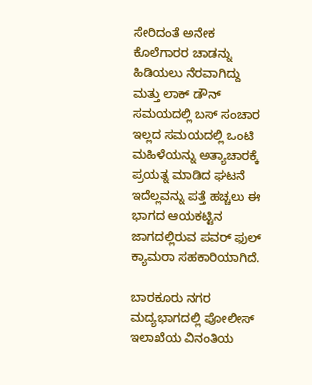ಸೇರಿದಂತೆ ಅನೇಕ ಕೊಲೆಗಾರರ ಚಾಡನ್ನು ಹಿಡಿಯಲು ನೆರವಾಗಿದ್ದು ಮತ್ತು ಲಾಕ್ ಡೌನ್ ಸಮಯದಲ್ಲಿ ಬಸ್ ಸಂಚಾರ ಇಲ್ಲದ ಸಮಯದಲ್ಲಿ ಒಂಟಿ ಮಹಿಳೆಯನ್ನು ಅತ್ಯಾಚಾರಕ್ಕೆ ಪ್ರಯತ್ನ ಮಾಡಿದ ಘಟನೆ ಇದೆಲ್ಲವನ್ನು ಪತ್ತೆ ಹಚ್ಚಲು ಈ ಭಾಗದ ಆಯಕಟ್ಟಿನ ಜಾಗದಲ್ಲಿರುವ ಪವರ್ ಫುಲ್ ಕ್ಯಾಮರಾ ಸಹಕಾರಿಯಾಗಿದೆ.

ಬಾರಕೂರು ನಗರ ಮದ್ಯಭಾಗದಲ್ಲಿ ಪೋಲೀಸ್ ಇಲಾಖೆಯ ವಿನಂತಿಯ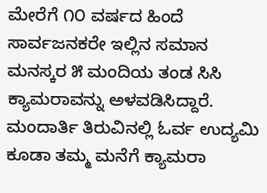ಮೇರೆಗೆ ೧೦ ವರ್ಷದ ಹಿಂದೆ ಸಾರ್ವಜನಕರೇ ಇಲ್ಲಿನ ಸಮಾನ ಮನಸ್ಕರ ೫ ಮಂದಿಯ ತಂಡ ಸಿಸಿ ಕ್ಯಾಮರಾವನ್ನು ಅಳವಡಿಸಿದ್ದಾರೆ.
ಮಂದಾರ್ತಿ ತಿರುವಿನಲ್ಲಿ ಓರ್ವ ಉದ್ಯಮಿ ಕೂಡಾ ತಮ್ಮ ಮನೆಗೆ ಕ್ಯಾಮರಾ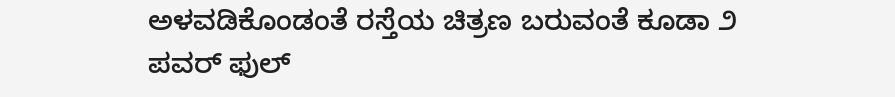ಅಳವಡಿಕೊಂಡಂತೆ ರಸ್ತೆಯ ಚಿತ್ರಣ ಬರುವಂತೆ ಕೂಡಾ ೨ ಪವರ್ ಫುಲ್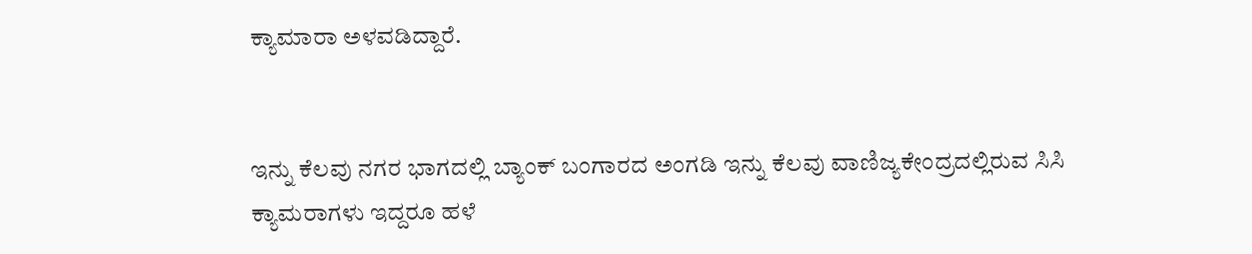ಕ್ಯಾಮಾರಾ ಅಳವಡಿದ್ದಾರೆ.


ಇನ್ನು ಕೆಲವು ನಗರ ಭಾಗದಲ್ಲಿ ಬ್ಯಾಂಕ್ ಬಂಗಾರದ ಅಂಗಡಿ ಇನ್ನು ಕೆಲವು ವಾಣಿಜ್ಯಕೇಂದ್ರದಲ್ಲಿರುವ ಸಿಸಿ ಕ್ಯಾಮರಾಗಳು ಇದ್ದರೂ ಹಳೆ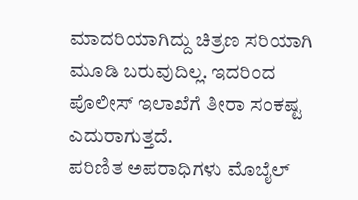ಮಾದರಿಯಾಗಿದ್ದು ಚಿತ್ರಣ ಸರಿಯಾಗಿ ಮೂಡಿ ಬರುವುದಿಲ್ಲ. ಇದರಿಂದ ಪೊಲೀಸ್ ಇಲಾಖೆಗೆ ತೀರಾ ಸಂಕಷ್ಟ ಎದುರಾಗುತ್ತದೆ.
ಪರಿಣಿತ ಅಪರಾಧಿಗಳು ಮೊಬೈಲ್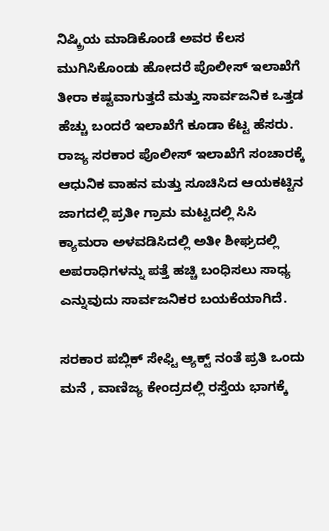ನಿಷ್ಕ್ರಿಯ ಮಾಡಿಕೊಂಡೆ ಅವರ ಕೆಲಸ ಮುಗಿಸಿಕೊಂಡು ಹೋದರೆ ಪೊಲೀಸ್ ಇಲಾಖೆಗೆ ತೀರಾ ಕಷ್ಟವಾಗುತ್ತದೆ ಮತ್ತು ಸಾರ್ವಜನಿಕ ಒತ್ತಡ ಹೆಚ್ಚು ಬಂದರೆ ಇಲಾಖೆಗೆ ಕೂಡಾ ಕೆಟ್ಟ ಹೆಸರು.
ರಾಜ್ಯ ಸರಕಾರ ಪೊಲೀಸ್ ಇಲಾಖೆಗೆ ಸಂಚಾರಕ್ಕೆ ಆಧುನಿಕ ವಾಹನ ಮತ್ತು ಸೂಚಿಸಿದ ಆಯಕಟ್ಟಿನ ಜಾಗದಲ್ಲಿ ಪ್ರತೀ ಗ್ರಾಮ ಮಟ್ಟದಲ್ಲಿ ಸಿಸಿ ಕ್ಯಾಮರಾ ಅಳವಡಿಸಿದಲ್ಲಿ ಅತೀ ಶೀಘ್ರದಲ್ಲಿ ಅಪರಾಧಿಗಳನ್ನು ಪತ್ತೆ ಹಚ್ಚಿ ಬಂಧಿಸಲು ಸಾಧ್ಯ ಎನ್ನುವುದು ಸಾರ್ವಜನಿಕರ ಬಯಕೆಯಾಗಿದೆ.

ಸರಕಾರ ಪಬ್ಲಿಕ್ ಸೇಫ್ಟಿ ಆ್ಯಕ್ಟ್ ನಂತೆ ಪ್ರತಿ ಒಂದು ಮನೆ , ವಾಣಿಜ್ಯ ಕೇಂದ್ರದಲ್ಲಿ ರಸ್ತೆಯ ಭಾಗಕ್ಕೆ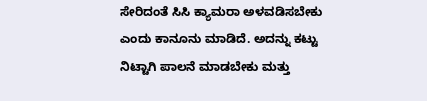ಸೇರಿದಂತೆ ಸಿಸಿ ಕ್ಯಾಮರಾ ಅಳವಡಿಸಬೇಕು ಎಂದು ಕಾನೂನು ಮಾಡಿದೆ. ಅದನ್ನು ಕಟ್ಟು ನಿಟ್ಟಾಗಿ ಪಾಲನೆ ಮಾಡಬೇಕು ಮತ್ತು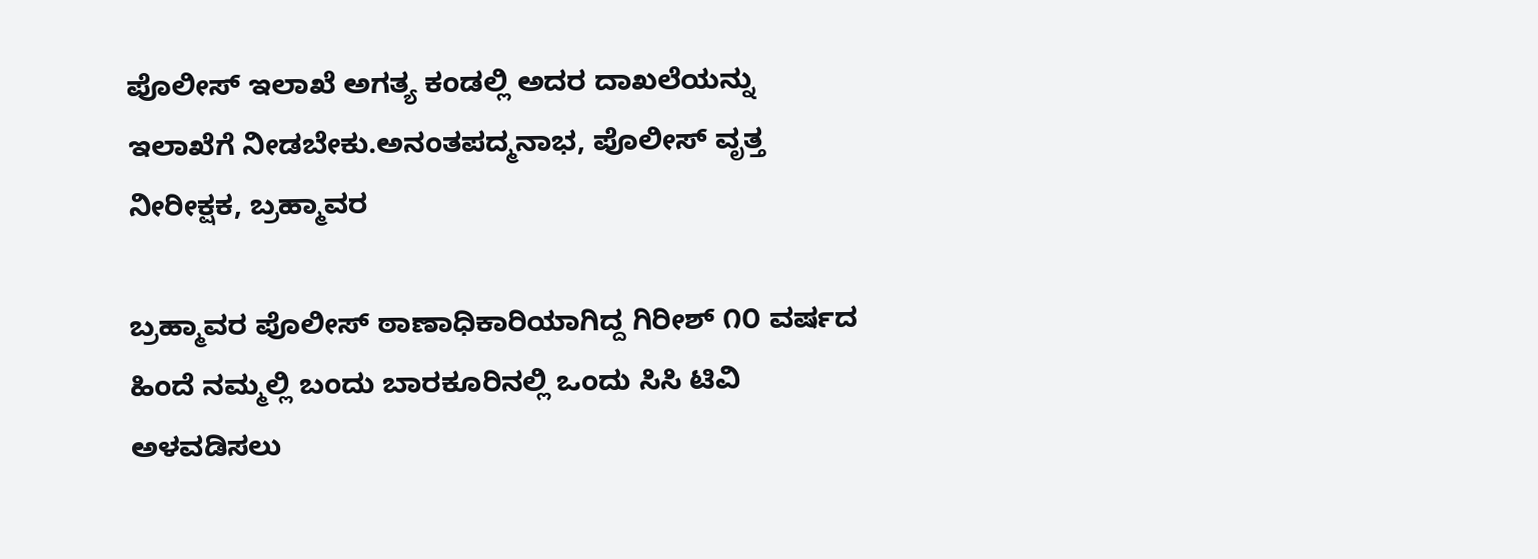ಪೊಲೀಸ್ ಇಲಾಖೆ ಅಗತ್ಯ ಕಂಡಲ್ಲಿ ಅದರ ದಾಖಲೆಯನ್ನು ಇಲಾಖೆಗೆ ನೀಡಬೇಕು.ಅನಂತಪದ್ಮನಾಭ, ಪೊಲೀಸ್ ವೃತ್ತ ನೀರೀಕ್ಷಕ, ಬ್ರಹ್ಮಾವರ

ಬ್ರಹ್ಮಾವರ ಪೊಲೀಸ್ ಠಾಣಾಧಿಕಾರಿಯಾಗಿದ್ದ ಗಿರೀಶ್ ೧೦ ವರ್ಷದ ಹಿಂದೆ ನಮ್ಮಲ್ಲಿ ಬಂದು ಬಾರಕೂರಿನಲ್ಲಿ ಒಂದು ಸಿಸಿ ಟಿವಿ ಅಳವಡಿಸಲು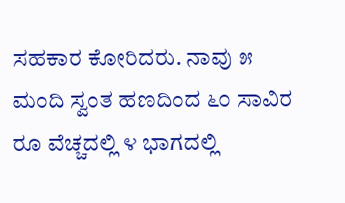ಸಹಕಾರ ಕೋರಿದರು. ನಾವು ೫ ಮಂದಿ ಸ್ವಂತ ಹಣದಿಂದ ೬೦ ಸಾವಿರ ರೂ ವೆಚ್ಚದಲ್ಲಿ ೪ ಭಾಗದಲ್ಲಿ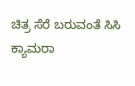ಚಿತ್ರ ಸೆರೆ ಬರುವಂತೆ ಸಿಸಿ ಕ್ಯಾಮರಾ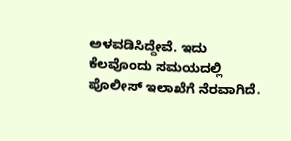ಅಳವಡಿಸಿದ್ದೇವೆ. ಇದು ಕೆಲವೊಂದು ಸಮಯದಲ್ಲಿ ಪೊಲೀಸ್ ಇಲಾಖೆಗೆ ನೆರವಾಗಿದೆ.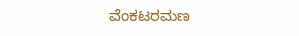ವೆಂಕಟರಮಣ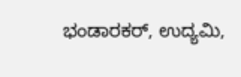ಭಂಡಾರಕರ್, ಉದ್ಯಮಿ,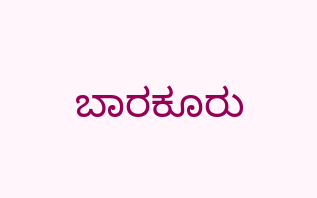ಬಾರಕೂರು